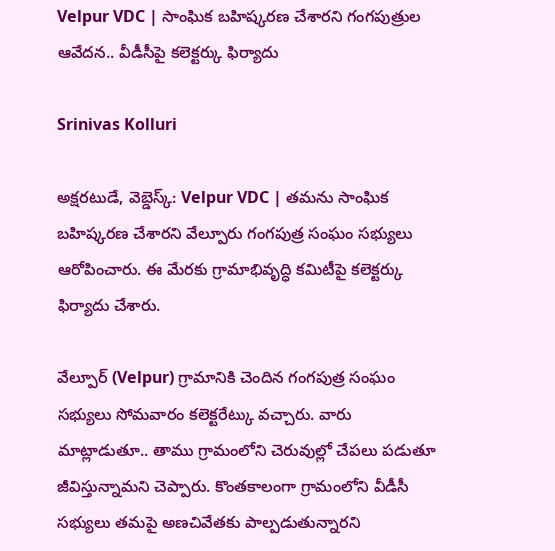Velpur VDC | సాంఘిక బహిష్కరణ చేశారని గంగపుత్రుల ఆవేదన.. వీడీసీపై కలెక్టర్కు ఫిర్యాదు

Srinivas Kolluri

అక్షరటుడే, వెబ్డెస్క్: Velpur VDC | తమను సాంఘిక బహిష్కరణ చేశారని వేల్పూరు గంగపుత్ర సంఘం సభ్యులు ఆరోపించారు. ఈ మేరకు గ్రామాభివృద్ధి కమిటీపై కలెక్టర్కు ఫిర్యాదు చేశారు.

వేల్పూర్ (Velpur) గ్రామానికి చెందిన గంగపుత్ర సంఘం సభ్యులు సోమవారం కలెక్టరేట్కు వచ్చారు. వారు మాట్లాడుతూ.. తాము గ్రామంలోని చెరువుల్లో చేపలు పడుతూ జీవిస్తున్నామని చెప్పారు. కొంతకాలంగా గ్రామంలోని వీడీసీ సభ్యులు తమపై అణచివేతకు పాల్పడుతున్నారని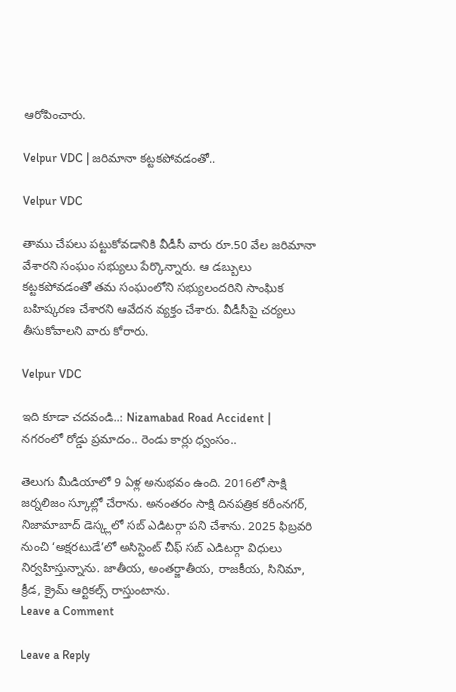ఆరోపించారు.

Velpur VDC | జరిమానా కట్టకపోవడంతో..

Velpur VDC

తాము చేపలు పట్టుకోవడానికి వీడీసీ వారు రూ.50 వేల జరిమానా వేశారని సంఘం సభ్యులు పేర్కొన్నారు. ఆ డబ్బులు కట్టకపోవడంతో తమ సంఘంలోని సభ్యులందరిని సాంఘిక బహిష్కరణ చేశారని ఆవేదన వ్యక్తం చేశారు. వీడీసీపై చర్యలు తీసుకోవాలని వారు కోరారు.

Velpur VDC

ఇది కూడా చదవండి..: Nizamabad Road Accident | నగరంలో రోడ్డు ప్రమాదం.. రెండు కార్లు ధ్వంసం..

తెలుగు మీడియాలో 9 ఏళ్ల అనుభవం ఉంది. 2016లో సాక్షి జర్నలిజం స్కూల్లో చేరాను. అనంతరం సాక్షి దినపత్రిక కరీంనగర్, నిజామాబాద్ డెస్క్లలో సబ్ ఎడిటర్గా పని చేశాను. 2025 ఫిబ్రవరి నుంచి ‘అక్షరటుడే’లో అసిస్టెంట్ చీఫ్ సబ్ ఎడిటర్గా విధులు నిర్వహిస్తున్నాను. జాతీయ, అంతర్జాతీయ, రాజకీయ, సినిమా, క్రీడ, క్రైమ్ ఆర్టికల్స్ రాస్తుంటాను.
Leave a Comment

Leave a Reply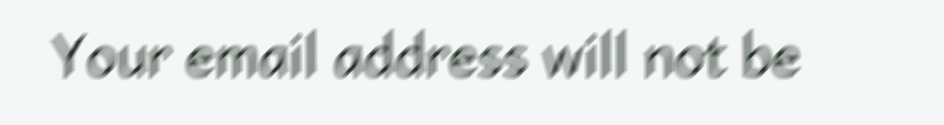Your email address will not be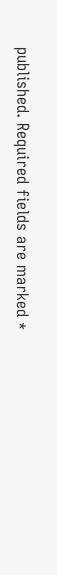published. Required fields are marked *